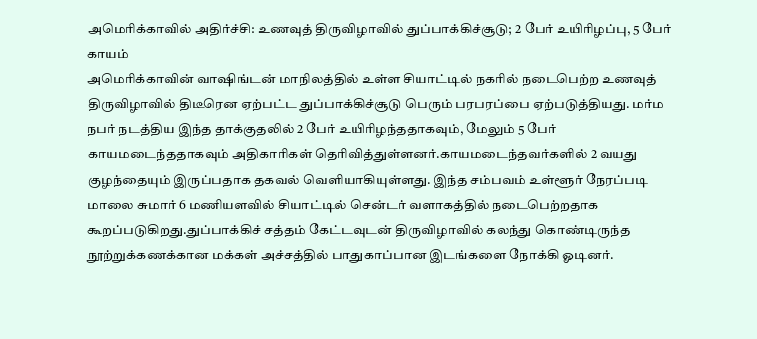அமெரிக்காவில் அதிர்ச்சி: உணவுத் திருவிழாவில் துப்பாக்கிச்சூடு; 2 பேர் உயிரிழப்பு, 5 பேர் காயம்
அமெரிக்காவின் வாஷிங்டன் மாநிலத்தில் உள்ள சியாட்டில் நகரில் நடைபெற்ற உணவுத் திருவிழாவில் திடீரென ஏற்பட்ட துப்பாக்கிச்சூடு பெரும் பரபரப்பை ஏற்படுத்தியது. மர்ம நபர் நடத்திய இந்த தாக்குதலில் 2 பேர் உயிரிழந்ததாகவும், மேலும் 5 பேர் காயமடைந்ததாகவும் அதிகாரிகள் தெரிவித்துள்ளனர்.காயமடைந்தவர்களில் 2 வயது குழந்தையும் இருப்பதாக தகவல் வெளியாகியுள்ளது. இந்த சம்பவம் உள்ளூர் நேரப்படி மாலை சுமார் 6 மணியளவில் சியாட்டில் சென்டர் வளாகத்தில் நடைபெற்றதாக கூறப்படுகிறது.துப்பாக்கிச் சத்தம் கேட்டவுடன் திருவிழாவில் கலந்து கொண்டிருந்த நூற்றுக்கணக்கான மக்கள் அச்சத்தில் பாதுகாப்பான இடங்களை நோக்கி ஓடினர்.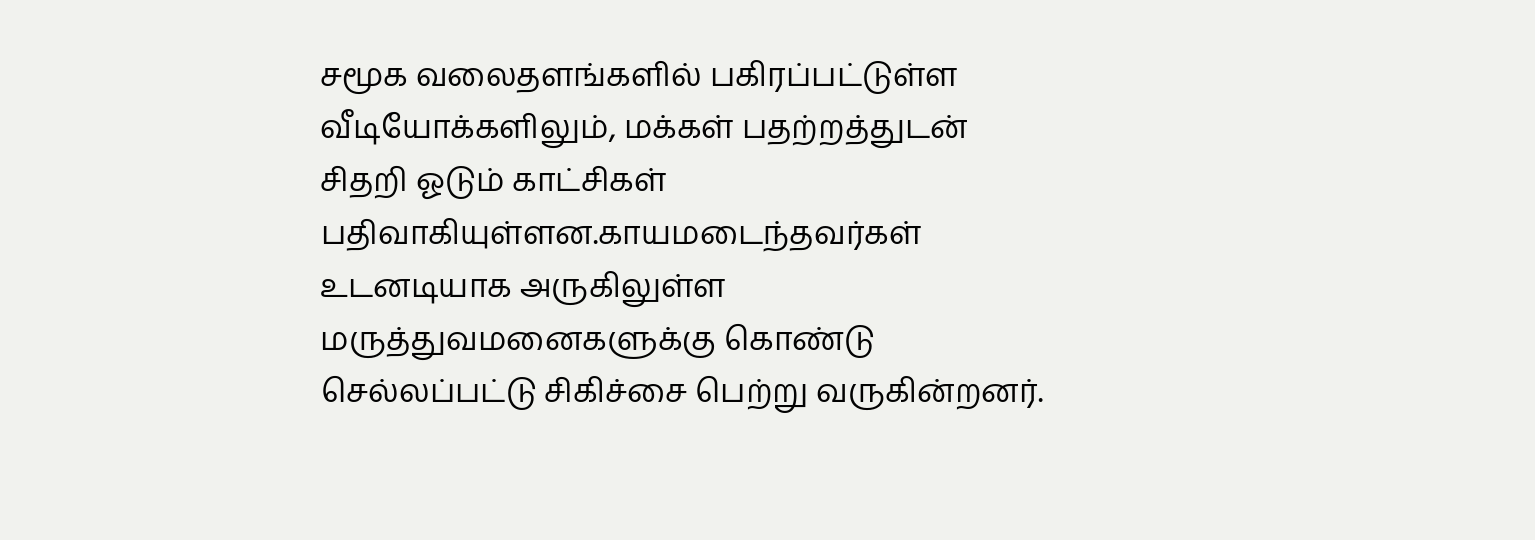சமூக வலைதளங்களில் பகிரப்பட்டுள்ள வீடியோக்களிலும், மக்கள் பதற்றத்துடன் சிதறி ஓடும் காட்சிகள் பதிவாகியுள்ளன.காயமடைந்தவர்கள் உடனடியாக அருகிலுள்ள மருத்துவமனைகளுக்கு கொண்டு செல்லப்பட்டு சிகிச்சை பெற்று வருகின்றனர்.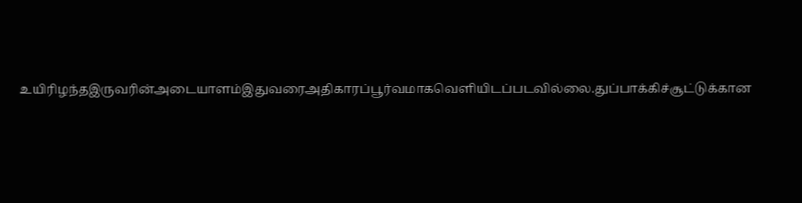உயிரிழந்தஇருவரின்அடையாளம்இதுவரைஅதிகாரப்பூர்வமாகவெளியிடப்படவில்லை.துப்பாக்கிச்சூட்டுக்கான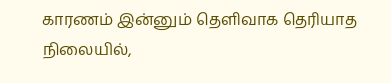காரணம் இன்னும் தெளிவாக தெரியாத நிலையில்,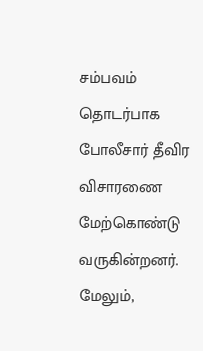சம்பவம் தொடர்பாக போலீசார் தீவிர விசாரணை மேற்கொண்டு வருகின்றனர். மேலும்,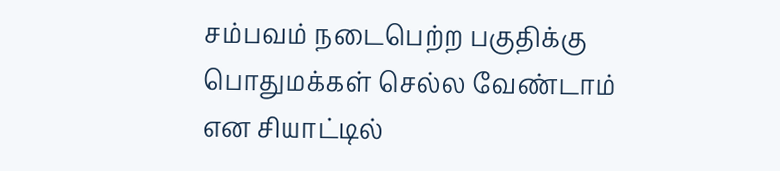சம்பவம் நடைபெற்ற பகுதிக்கு பொதுமக்கள் செல்ல வேண்டாம் என சியாட்டில்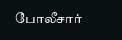போலீசார்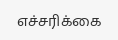எச்சரிக்கை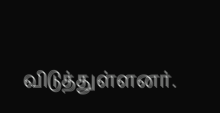விடுத்துள்ளனர்.